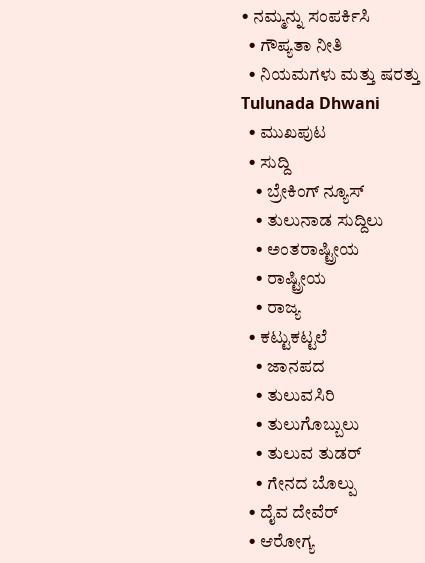• ನಮ್ಮನ್ನು ಸಂಪರ್ಕಿಸಿ
  • ಗೌಪ್ಯತಾ ನೀತಿ
  • ನಿಯಮಗಳು ಮತ್ತು ಷರತ್ತು
Tulunada Dhwani
  • ಮುಖಪುಟ
  • ಸುದ್ದಿ
    • ಬ್ರೇಕಿಂಗ್ ನ್ಯೂಸ್
    • ತುಲುನಾಡ ಸುದ್ದಿಲು
    • ಅಂತರಾಷ್ಟ್ರೀಯ
    • ರಾಷ್ಟ್ರೀಯ
    • ರಾಜ್ಯ
  • ಕಟ್ಟುಕಟ್ಟಲೆ
    • ಜಾನಪದ
    • ತುಲುವಸಿರಿ
    • ತುಲುಗೊಬ್ಬುಲು
    • ತುಲುವ ತುಡರ್
    • ಗೇನದ ಬೊಲ್ಪು
  • ದೈವ ದೇವೆರ್
  • ಆರೋಗ್ಯ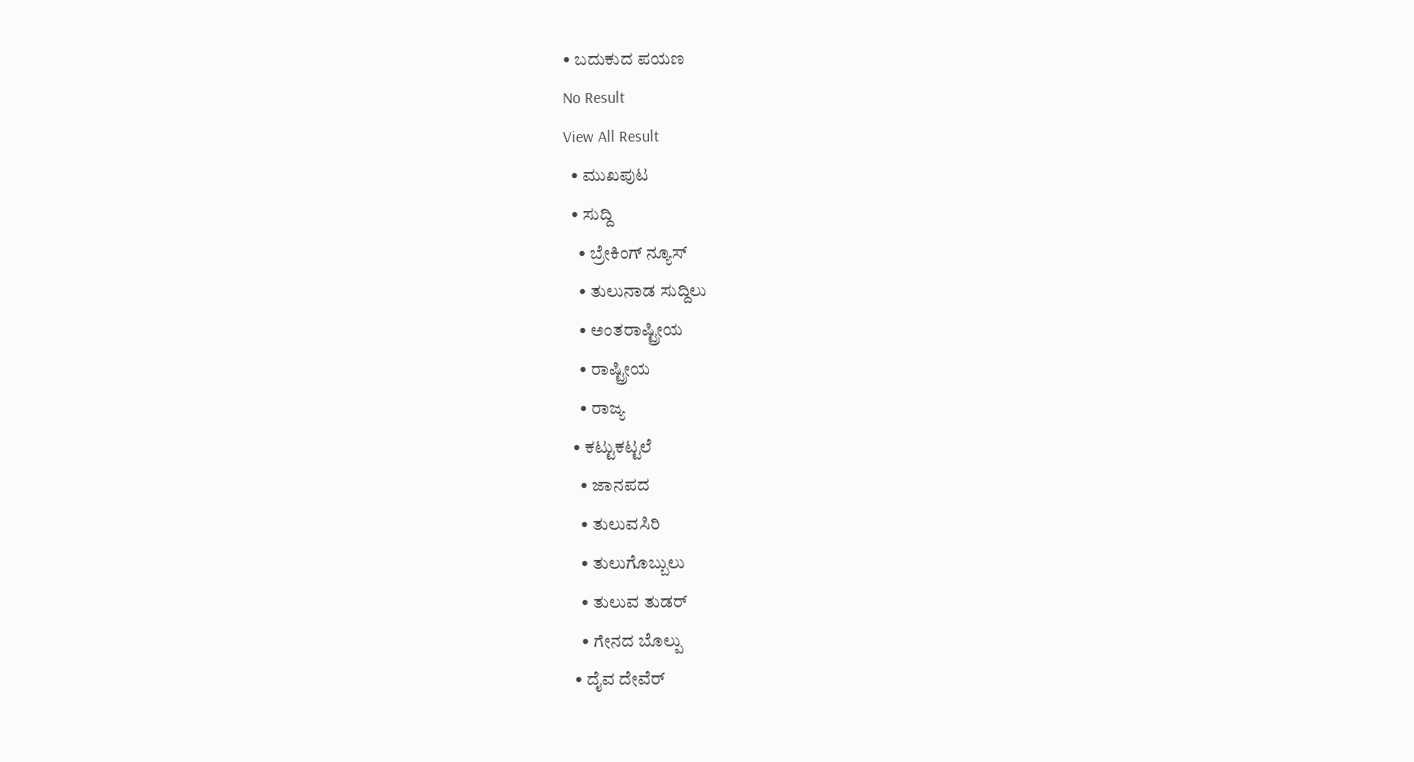• ಬದುಕುದ ಪಯಣ
No Result
View All Result
  • ಮುಖಪುಟ
  • ಸುದ್ದಿ
    • ಬ್ರೇಕಿಂಗ್ ನ್ಯೂಸ್
    • ತುಲುನಾಡ ಸುದ್ದಿಲು
    • ಅಂತರಾಷ್ಟ್ರೀಯ
    • ರಾಷ್ಟ್ರೀಯ
    • ರಾಜ್ಯ
  • ಕಟ್ಟುಕಟ್ಟಲೆ
    • ಜಾನಪದ
    • ತುಲುವಸಿರಿ
    • ತುಲುಗೊಬ್ಬುಲು
    • ತುಲುವ ತುಡರ್
    • ಗೇನದ ಬೊಲ್ಪು
  • ದೈವ ದೇವೆರ್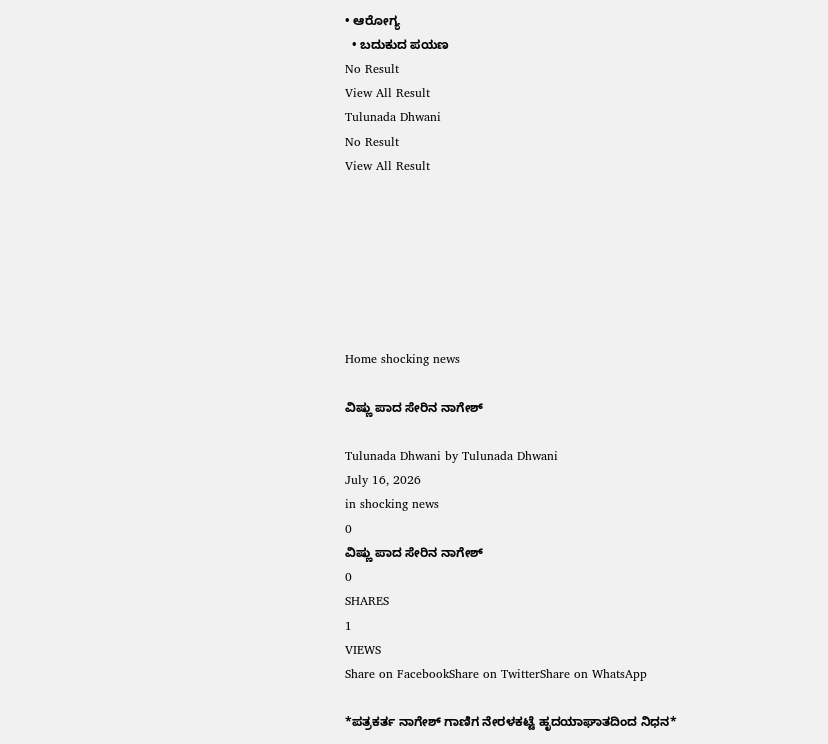• ಆರೋಗ್ಯ
  • ಬದುಕುದ ಪಯಣ
No Result
View All Result
Tulunada Dhwani
No Result
View All Result







Home shocking news

ವಿಷ್ಣು ಪಾದ ಸೇರಿನ ನಾಗೇಶ್

Tulunada Dhwani by Tulunada Dhwani
July 16, 2026
in shocking news
0
ವಿಷ್ಣು ಪಾದ ಸೇರಿನ ನಾಗೇಶ್
0
SHARES
1
VIEWS
Share on FacebookShare on TwitterShare on WhatsApp

*ಪತ್ರಕರ್ತ ನಾಗೇಶ್ ಗಾಣಿಗ ನೇರಳಕಟ್ಟೆ ಹೃದಯಾಘಾತದಿಂದ ನಿಧನ*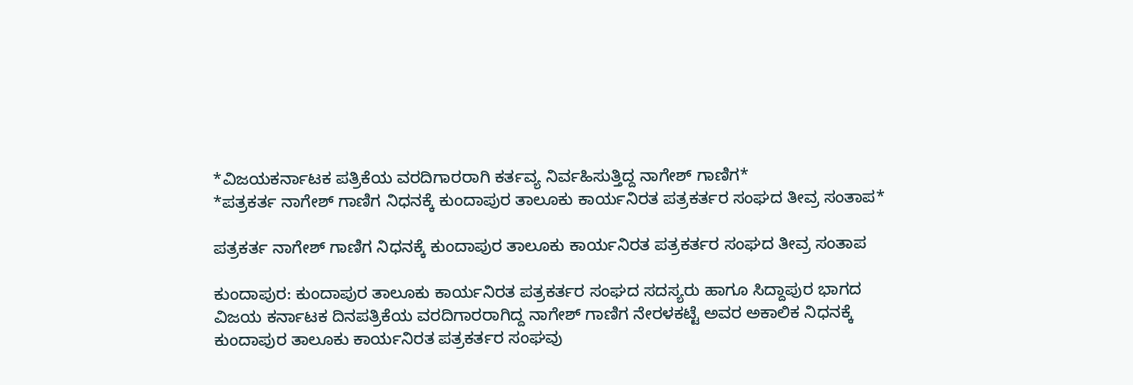*ವಿಜಯಕರ್ನಾಟಕ ಪತ್ರಿಕೆಯ ವರದಿಗಾರರಾಗಿ ಕರ್ತವ್ಯ ನಿರ್ವಹಿಸುತ್ತಿದ್ದ ನಾಗೇಶ್ ಗಾಣಿಗ*
*ಪತ್ರಕರ್ತ ನಾಗೇಶ್ ಗಾಣಿಗ ನಿಧನಕ್ಕೆ ಕುಂದಾಪುರ ತಾಲೂಕು ಕಾರ್ಯನಿರತ ಪತ್ರಕರ್ತರ ಸಂಘದ ತೀವ್ರ ಸಂತಾಪ*

ಪತ್ರಕರ್ತ ನಾಗೇಶ್ ಗಾಣಿಗ ನಿಧನಕ್ಕೆ ಕುಂದಾಪುರ ತಾಲೂಕು ಕಾರ್ಯನಿರತ ಪತ್ರಕರ್ತರ ಸಂಘದ ತೀವ್ರ ಸಂತಾಪ

ಕುಂದಾಪುರ: ಕುಂದಾಪುರ ತಾಲೂಕು ಕಾರ್ಯನಿರತ ಪತ್ರಕರ್ತರ ಸಂಘದ ಸದಸ್ಯರು ಹಾಗೂ ಸಿದ್ದಾಪುರ ಭಾಗದ ವಿಜಯ ಕರ್ನಾಟಕ ದಿನಪತ್ರಿಕೆಯ ವರದಿಗಾರರಾಗಿದ್ದ ನಾಗೇಶ್ ಗಾಣಿಗ ನೇರಳಕಟ್ಟೆ ಅವರ ಅಕಾಲಿಕ ನಿಧನಕ್ಕೆ ಕುಂದಾಪುರ ತಾಲೂಕು ಕಾರ್ಯನಿರತ ಪತ್ರಕರ್ತರ ಸಂಘವು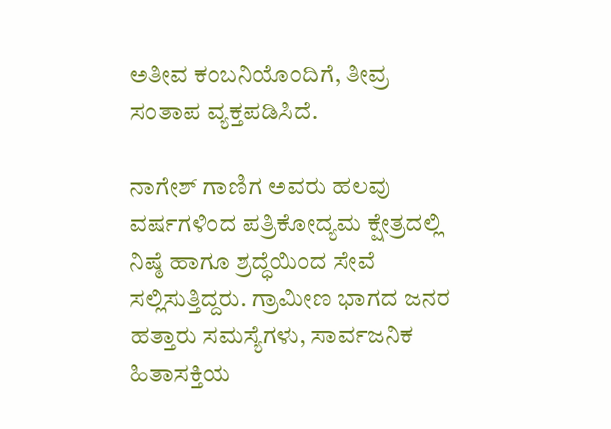ಅತೀವ ಕಂಬನಿಯೊಂದಿಗೆ, ತೀವ್ರ ಸಂತಾಪ ವ್ಯಕ್ತಪಡಿಸಿದೆ.

ನಾಗೇಶ್ ಗಾಣಿಗ ಅವರು ಹಲವು ವರ್ಷಗಳಿಂದ ಪತ್ರಿಕೋದ್ಯಮ ಕ್ಷೇತ್ರದಲ್ಲಿ ನಿಷ್ಠೆ ಹಾಗೂ ಶ್ರದ್ಧೆಯಿಂದ ಸೇವೆ ಸಲ್ಲಿಸುತ್ತಿದ್ದರು. ಗ್ರಾಮೀಣ ಭಾಗದ ಜನರ ಹತ್ತಾರು ಸಮಸ್ಯೆಗಳು, ಸಾರ್ವಜನಿಕ ಹಿತಾಸಕ್ತಿಯ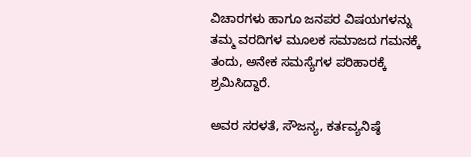ವಿಚಾರಗಳು ಹಾಗೂ ಜನಪರ ವಿಷಯಗಳನ್ನು ತಮ್ಮ ವರದಿಗಳ ಮೂಲಕ ಸಮಾಜದ ಗಮನಕ್ಕೆ ತಂದು, ಅನೇಕ ಸಮಸ್ಯೆಗಳ ಪರಿಹಾರಕ್ಕೆ ಶ್ರಮಿಸಿದ್ದಾರೆ.

ಅವರ ಸರಳತೆ, ಸೌಜನ್ಯ, ಕರ್ತವ್ಯನಿಷ್ಠೆ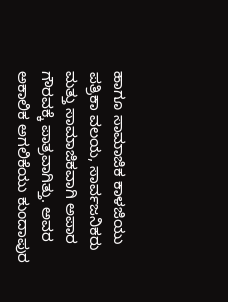ಹಾಗೂ ಸಾಮಾಜಿಕ ಕಾಳಜಿಯು ಪತ್ರಿಕಾ ವಲಯ, ಸಾರ್ವಜನಿಕರು ಮತ್ತು ಸಾಮಾಜಿಕವಾಗಿ ಅಪಾರ ಗೌರವಕ್ಕೆ ಪಾತ್ರವಾಗಿತ್ತು. ಅವರ ಅಕಾಲಿಕ ಅಗಲಿಕೆಯು ಕುಂದಾಪುರ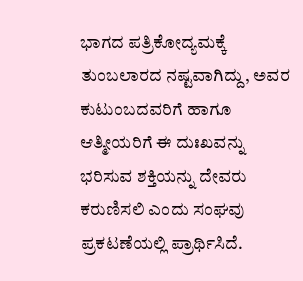ಭಾಗದ ಪತ್ರಿಕೋದ್ಯಮಕ್ಕೆ ತುಂಬಲಾರದ ನಷ್ಟವಾಗಿದ್ದು, ಅವರ ಕುಟುಂಬದವರಿಗೆ ಹಾಗೂ ಆತ್ಮೀಯರಿಗೆ ಈ ದುಃಖವನ್ನು ಭರಿಸುವ ಶಕ್ತಿಯನ್ನು ದೇವರು ಕರುಣಿಸಲಿ ಎಂದು ಸಂಘವು ಪ್ರಕಟಣೆಯಲ್ಲಿ ಪ್ರಾರ್ಥಿಸಿದೆ.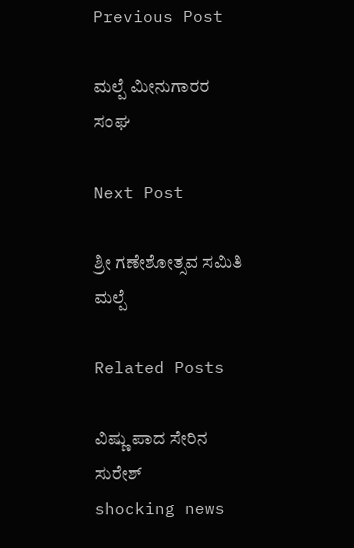Previous Post

ಮಲ್ಪೆ ಮೀನುಗಾರರ ಸಂಘ

Next Post

ಶ್ರೀ ಗಣೇಶೋತ್ಸವ ಸಮಿತಿ ಮಲ್ಪೆ

Related Posts

ವಿಷ್ಣು ಪಾದ ಸೇರಿನ ಸುರೇಶ್
shocking news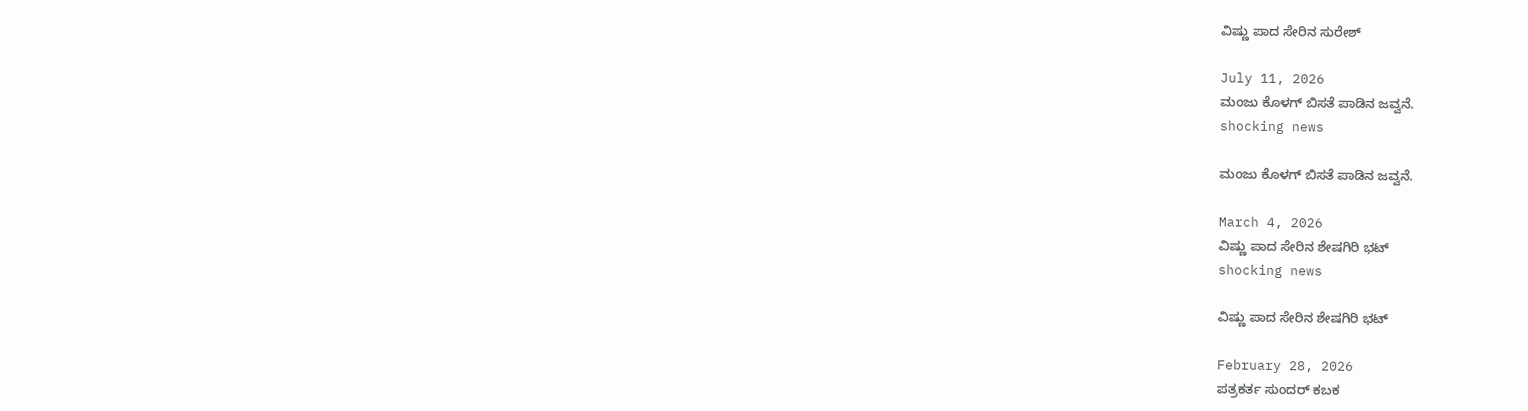ವಿಷ್ಣು ಪಾದ ಸೇರಿನ ಸುರೇಶ್

July 11, 2026
ಮಂಜು ಕೊಳಗ್ ಬಿಸತೆ ಪಾಡಿನ ಜವ್ವನೆ.
shocking news

ಮಂಜು ಕೊಳಗ್ ಬಿಸತೆ ಪಾಡಿನ ಜವ್ವನೆ.

March 4, 2026
ವಿಷ್ಣು ಪಾದ ಸೇರಿನ ಶೇಷಗಿರಿ ಭಟ್
shocking news

ವಿಷ್ಣು ಪಾದ ಸೇರಿನ ಶೇಷಗಿರಿ ಭಟ್

February 28, 2026
ಪತ್ರಕರ್ತ ಸುಂದರ್ ಕಬಕ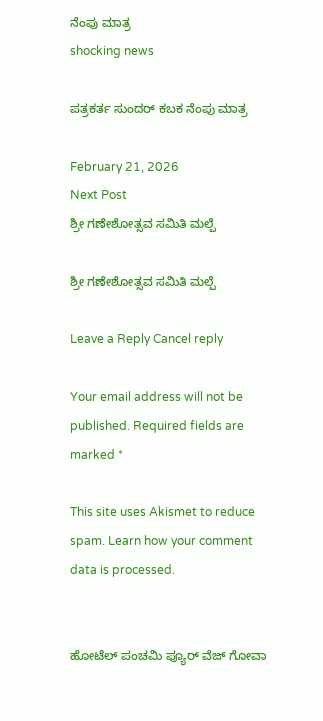ನೆಂಪು ಮಾತ್ರ
shocking news

ಪತ್ರಕರ್ತ ಸುಂದರ್ ಕಬಕ ನೆಂಪು ಮಾತ್ರ

February 21, 2026
Next Post
ಶ್ರೀ ಗಣೇಶೋತ್ಸವ ಸಮಿತಿ ಮಲ್ಪೆ

ಶ್ರೀ ಗಣೇಶೋತ್ಸವ ಸಮಿತಿ ಮಲ್ಪೆ

Leave a Reply Cancel reply

Your email address will not be published. Required fields are marked *

This site uses Akismet to reduce spam. Learn how your comment data is processed.


ಹೋಟೆಲ್ ಪಂಚಮಿ ಪ್ಯೂರ್ ವೆಜ್ ಗೋವಾ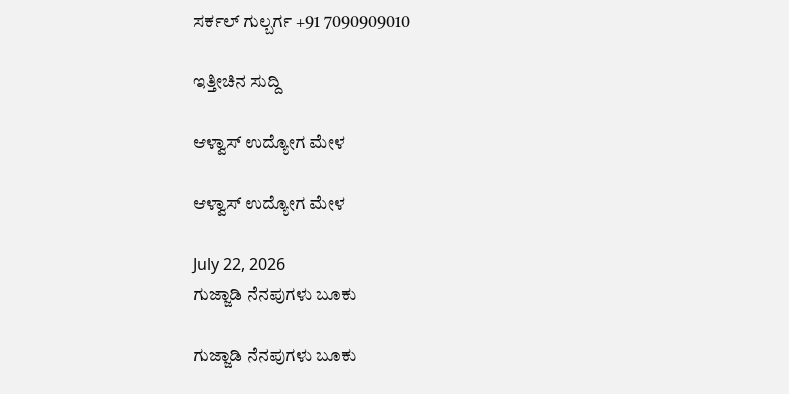ಸರ್ಕಲ್ ಗುಲ್ಬರ್ಗ +91 7090909010

ಇತ್ತೀಚಿನ ಸುದ್ದಿ

ಆಳ್ವಾಸ್ ಉದ್ಯೋಗ ಮೇಳ

ಆಳ್ವಾಸ್ ಉದ್ಯೋಗ ಮೇಳ

July 22, 2026
ಗುಜ್ಜಾಡಿ ನೆನಪುಗಳು ಬೂಕು

ಗುಜ್ಜಾಡಿ ನೆನಪುಗಳು ಬೂಕು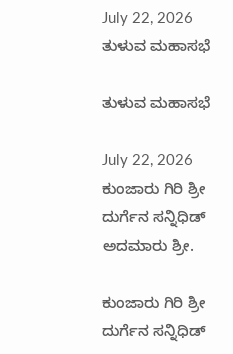July 22, 2026
ತುಳುವ ಮಹಾಸಭೆ

ತುಳುವ ಮಹಾಸಭೆ

July 22, 2026
ಕುಂಜಾರು ಗಿರಿ ಶ್ರೀ ದುರ್ಗೆನ ಸನ್ನಿಧಿಡ್ ಅದಮಾರು ಶ್ರೀ.

ಕುಂಜಾರು ಗಿರಿ ಶ್ರೀ ದುರ್ಗೆನ ಸನ್ನಿಧಿಡ್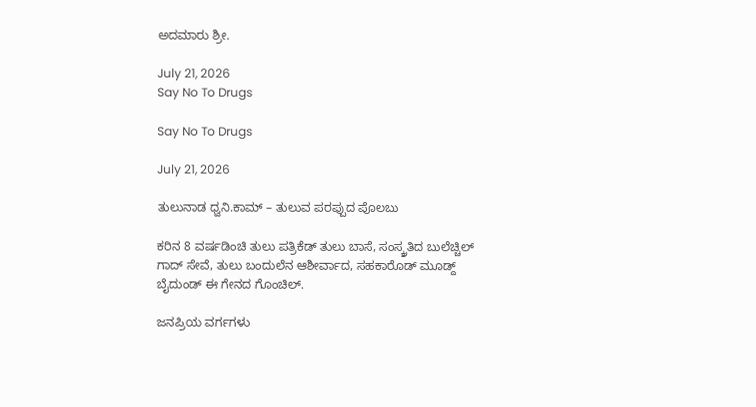ಅದಮಾರು ಶ್ರೀ.

July 21, 2026
Say No To Drugs

Say No To Drugs

July 21, 2026

ತುಲುನಾಡ ಧ್ವನಿ.ಕಾಮ್ – ತುಲುವ ಪರಪ್ಪುದ ಪೊಲಬು

ಕರಿನ 8 ವರ್ಷಡಿಂಚಿ ತುಲು ಪತ್ರಿಕೆಡ್ ತುಲು ಬಾಸೆ, ಸಂಸ್ಕ್ರತಿದ ಬುಲೆಚ್ಚಿಲ್ ಗಾದ್ ಸೇವೆ, ತುಲು ಬಂದುಲೆನ ಆಶೀರ್ವಾದ, ಸಹಕಾರೊಡ್ ಮೂಡ್ದ್ ಬೈದುಂಡ್ ಈ ಗೇನದ ಗೊಂಚಿಲ್.

ಜನಪ್ರಿಯ ವರ್ಗಗಳು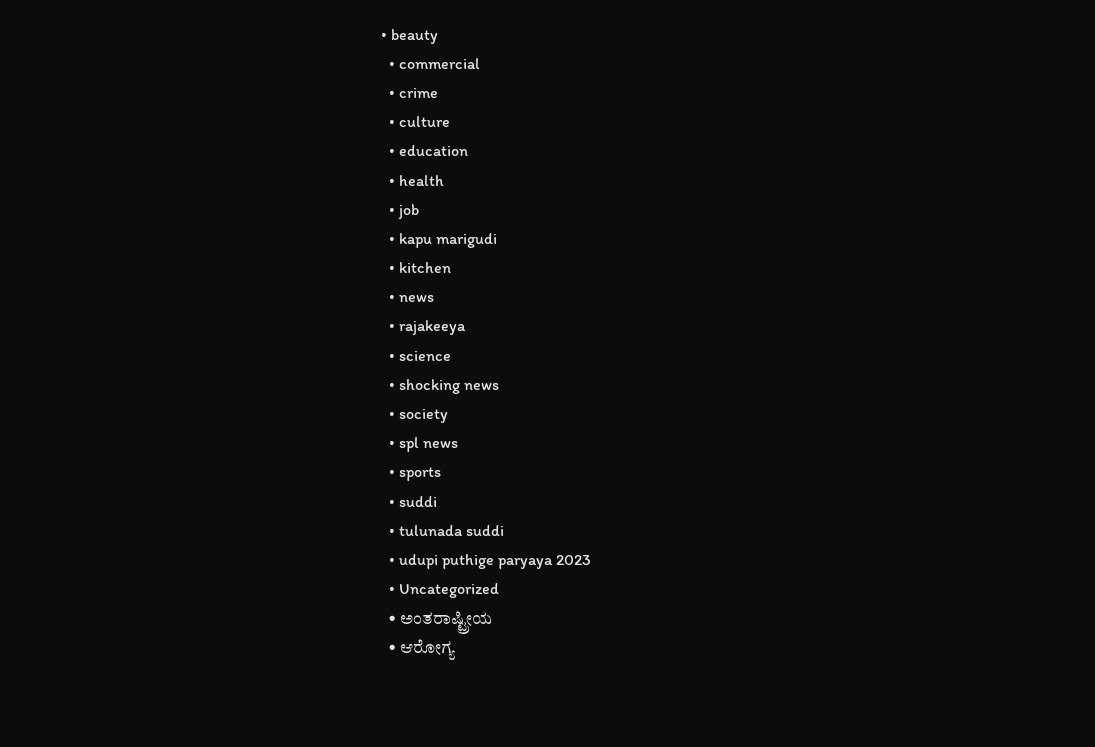• beauty
  • commercial
  • crime
  • culture
  • education
  • health
  • job
  • kapu marigudi
  • kitchen
  • news
  • rajakeeya
  • science
  • shocking news
  • society
  • spl news
  • sports
  • suddi
  • tulunada suddi
  • udupi puthige paryaya 2023
  • Uncategorized
  • ಅಂತರಾಷ್ಟ್ರೀಯ
  • ಆರೋಗ್ಯ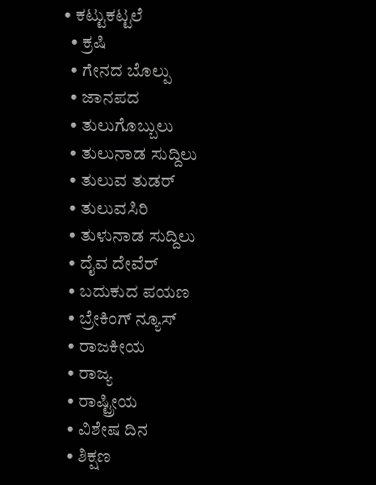• ಕಟ್ಟುಕಟ್ಟಲೆ
  • ಕ್ರಷಿ
  • ಗೇನದ ಬೊಲ್ಪು
  • ಜಾನಪದ
  • ತುಲುಗೊಬ್ಬುಲು
  • ತುಲುನಾಡ ಸುದ್ದಿಲು
  • ತುಲುವ ತುಡರ್
  • ತುಲುವಸಿರಿ
  • ತುಳುನಾಡ ಸುದ್ದಿಲು
  • ದೈವ ದೇವೆರ್
  • ಬದುಕುದ ಪಯಣ
  • ಬ್ರೇಕಿಂಗ್ ನ್ಯೂಸ್
  • ರಾಜಕೀಯ
  • ರಾಜ್ಯ
  • ರಾಷ್ಟ್ರೀಯ
  • ವಿಶೇಷ ದಿನ
  • ಶಿಕ್ಷಣ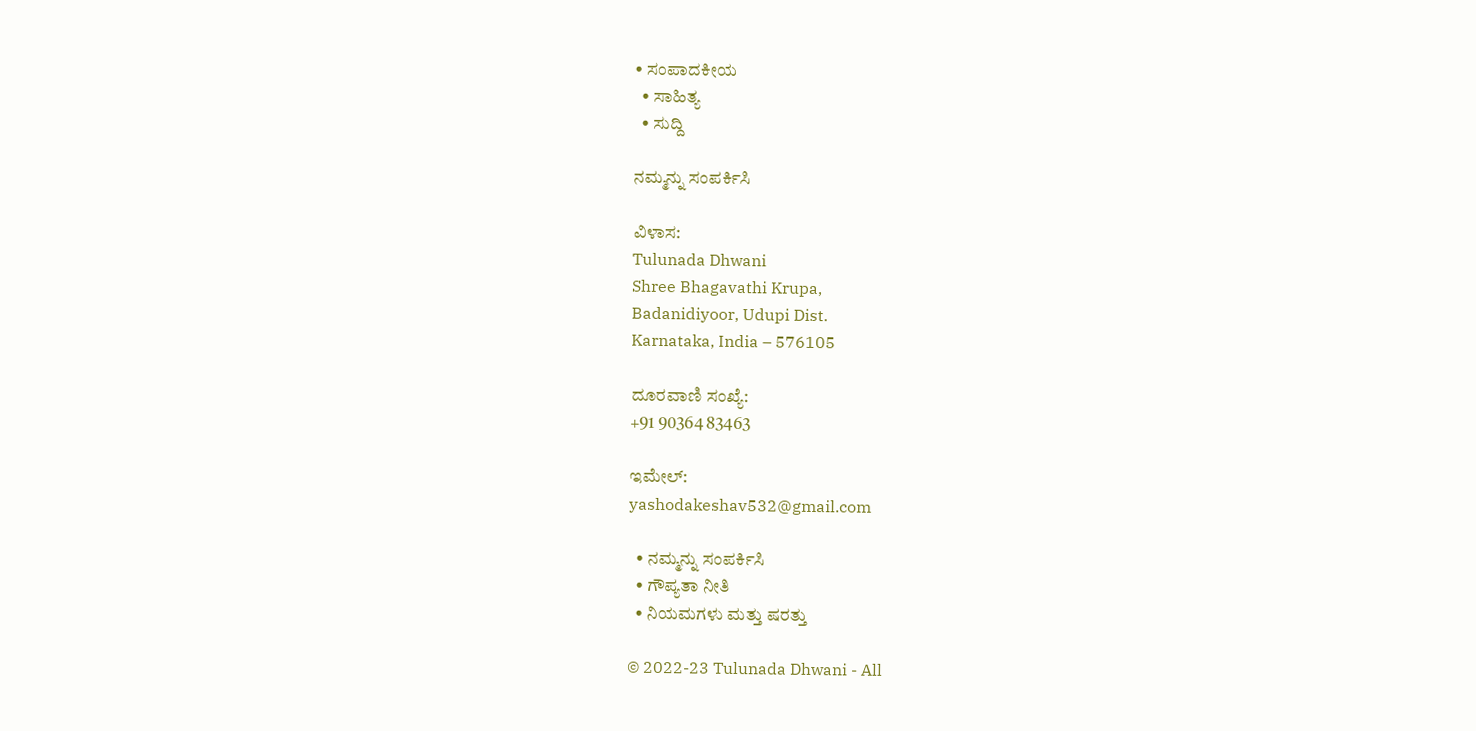• ಸಂಪಾದಕೀಯ
  • ಸಾಹಿತ್ಯ
  • ಸುದ್ದಿ

ನಮ್ಮನ್ನು ಸಂಪರ್ಕಿಸಿ

ವಿಳಾಸ:
Tulunada Dhwani
Shree Bhagavathi Krupa,
Badanidiyoor, Udupi Dist.
Karnataka, India – 576105

ದೂರವಾಣಿ ಸಂಖ್ಯೆ:
+91 90364 83463

ಇಮೇಲ್:
yashodakeshav532@gmail.com

  • ನಮ್ಮನ್ನು ಸಂಪರ್ಕಿಸಿ
  • ಗೌಪ್ಯತಾ ನೀತಿ
  • ನಿಯಮಗಳು ಮತ್ತು ಷರತ್ತು

© 2022-23 Tulunada Dhwani - All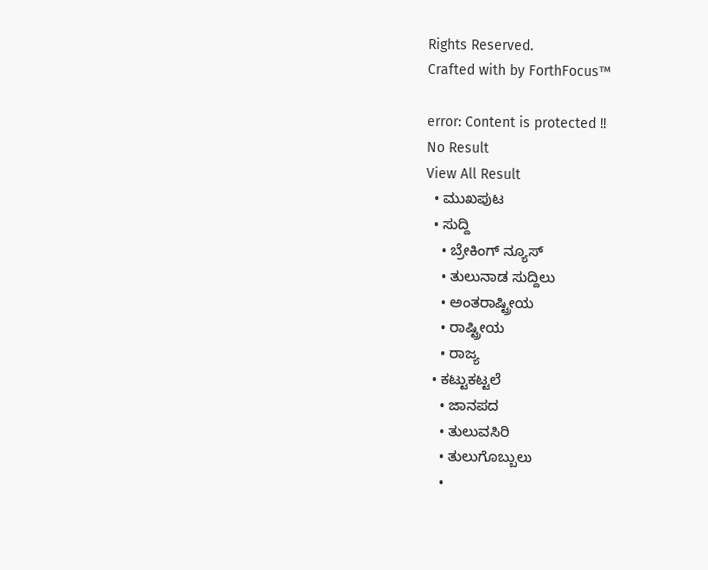Rights Reserved.
Crafted with by ForthFocus™

error: Content is protected !!
No Result
View All Result
  • ಮುಖಪುಟ
  • ಸುದ್ದಿ
    • ಬ್ರೇಕಿಂಗ್ ನ್ಯೂಸ್
    • ತುಲುನಾಡ ಸುದ್ದಿಲು
    • ಅಂತರಾಷ್ಟ್ರೀಯ
    • ರಾಷ್ಟ್ರೀಯ
    • ರಾಜ್ಯ
  • ಕಟ್ಟುಕಟ್ಟಲೆ
    • ಜಾನಪದ
    • ತುಲುವಸಿರಿ
    • ತುಲುಗೊಬ್ಬುಲು
    •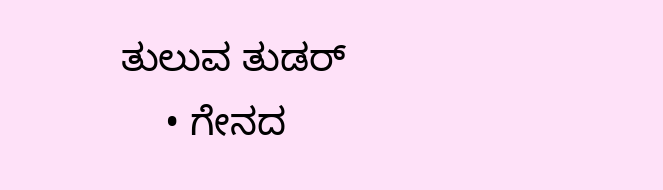ತುಲುವ ತುಡರ್
    • ಗೇನದ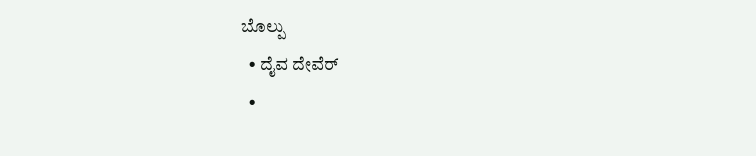ಬೊಲ್ಪು
  • ದೈವ ದೇವೆರ್
  •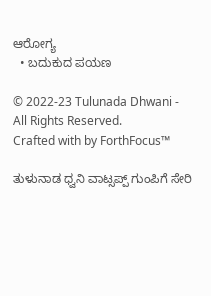ಆರೋಗ್ಯ
  • ಬದುಕುದ ಪಯಣ

© 2022-23 Tulunada Dhwani - All Rights Reserved.
Crafted with by ForthFocus™

ತುಳುನಾಡ ಧ್ವನಿ ವಾಟ್ಸಪ್ಪ್ ಗುಂಪಿಗೆ ಸೇರಿ